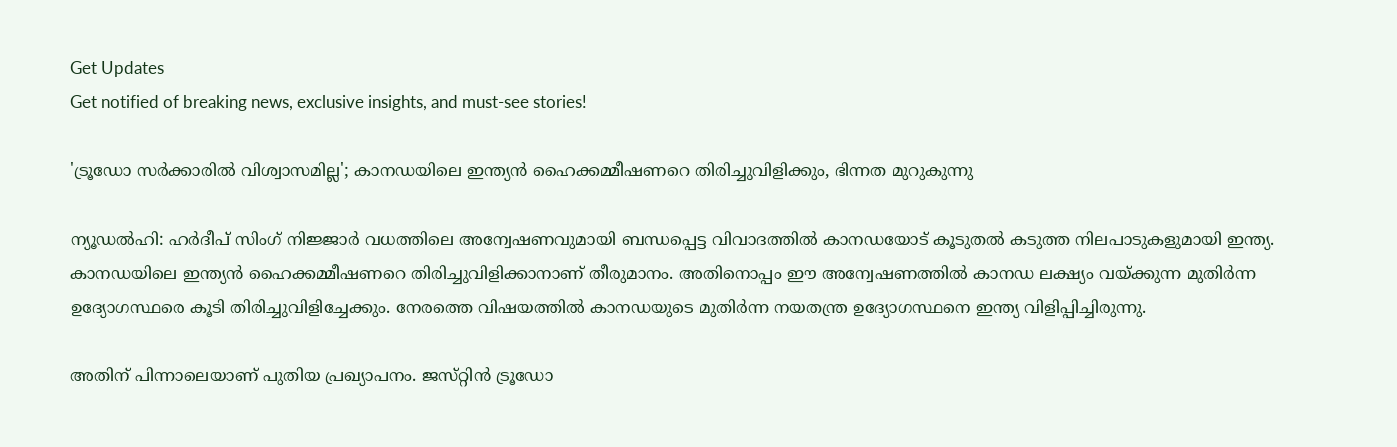Get Updates
Get notified of breaking news, exclusive insights, and must-see stories!

'ട്രൂഡോ സർക്കാരിൽ വിശ്വാസമില്ല'; കാനഡയിലെ ഇന്ത്യൻ ഹൈക്കമ്മീഷണറെ തിരിച്ചുവിളിക്കും, ഭിന്നത മുറുകുന്നു

ന്യൂഡൽഹി: ഹർദീപ് സിംഗ് നിജ്ജാർ വധത്തിലെ അന്വേഷണവുമായി ബന്ധപ്പെട്ട വിവാദത്തിൽ കാനഡയോട് കൂടുതൽ കടുത്ത നിലപാടുകളുമായി ഇന്ത്യ. കാനഡയിലെ ഇന്ത്യൻ ഹൈക്കമ്മീഷണറെ തിരിച്ചുവിളിക്കാനാണ് തീരുമാനം. അതിനൊപ്പം ഈ അന്വേഷണത്തിൽ കാനഡ ലക്ഷ്യം വയ്ക്കുന്ന മുതിർന്ന ഉദ്യോഗസ്ഥരെ കൂടി തിരിച്ചുവിളിച്ചേക്കും. നേരത്തെ വിഷയത്തിൽ കാനഡയുടെ മുതിർന്ന നയതന്ത്ര ഉദ്യോഗസ്ഥനെ ഇന്ത്യ വിളിപ്പിച്ചിരുന്നു.

അതിന് പിന്നാലെയാണ് പുതിയ പ്രഖ്യാപനം. ജസ്‌റ്റിൻ ട്രൂഡോ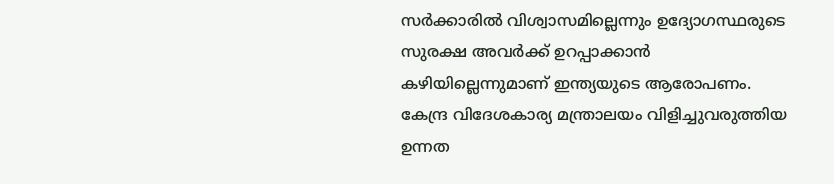സർക്കാരിൽ വിശ്വാസമില്ലെന്നും ഉദ്യോഗസ്ഥരുടെ സുരക്ഷ അവർക്ക് ഉറപ്പാക്കാൻ കഴിയില്ലെന്നുമാണ് ഇന്ത്യയുടെ ആരോപണം. കേന്ദ്ര വിദേശകാര്യ മന്ത്രാലയം വിളിച്ചുവരുത്തിയ ഉന്നത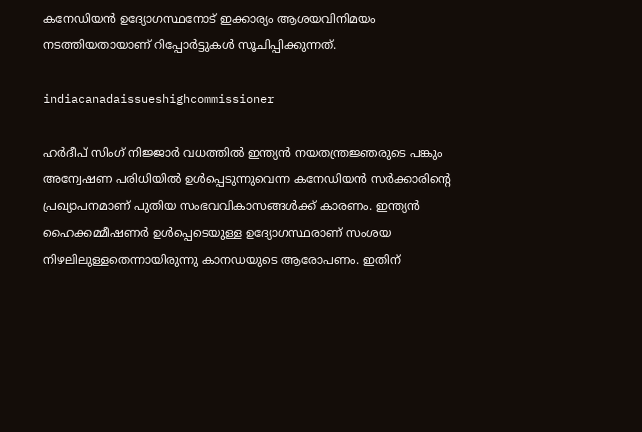കനേഡിയൻ ഉദ്യോഗസ്ഥനോട് ഇക്കാര്യം ആശയവിനിമയം നടത്തിയതായാണ് റിപ്പോർട്ടുകൾ സൂചിപ്പിക്കുന്നത്.

indiacanadaissueshighcommissioner

ഹർദീപ് സിംഗ് നിജ്ജാർ വധത്തിൽ ഇന്ത്യൻ നയതന്ത്രജ്ഞരുടെ പങ്കും അന്വേഷണ പരിധിയിൽ ഉൾപ്പെടുന്നുവെന്ന കനേഡിയൻ സർക്കാരിന്റെ പ്രഖ്യാപനമാണ് പുതിയ സംഭവവികാസങ്ങൾക്ക് കാരണം. ഇന്ത്യൻ ഹൈക്കമ്മീഷണർ ഉൾപ്പെടെയുള്ള ഉദ്യോഗസ്ഥരാണ് സംശയ നിഴലിലുള്ളതെന്നായിരുന്നു കാനഡയുടെ ആരോപണം. ഇതിന്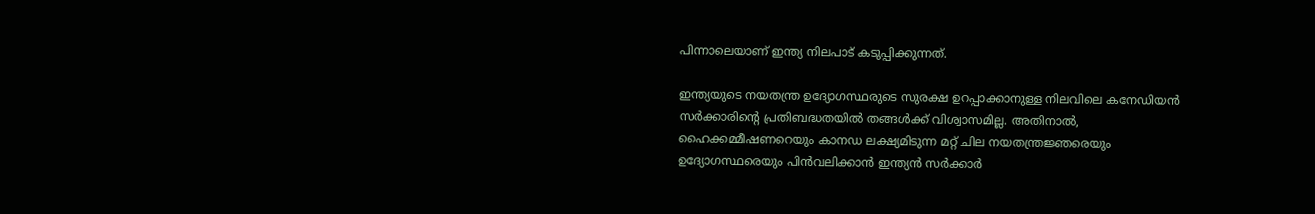പിന്നാലെയാണ് ഇന്ത്യ നിലപാട് കടുപ്പിക്കുന്നത്.

ഇന്ത്യയുടെ നയതന്ത്ര ഉദ്യോഗസ്ഥരുടെ സുരക്ഷ ഉറപ്പാക്കാനുള്ള നിലവിലെ കനേഡിയൻ സർക്കാരിന്റെ പ്രതിബദ്ധതയിൽ തങ്ങൾക്ക് വിശ്വാസമില്ല. അതിനാൽ, ഹൈക്കമ്മീഷണറെയും കാനഡ ലക്ഷ്യമിടുന്ന മറ്റ് ചില നയതന്ത്രജ്ഞരെയും ഉദ്യോഗസ്ഥരെയും പിൻവലിക്കാൻ ഇന്ത്യൻ സർക്കാർ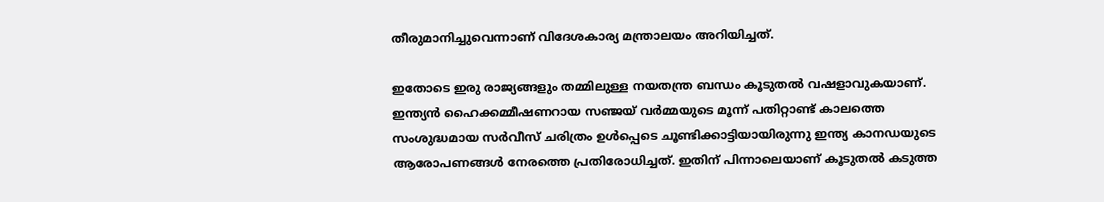തീരുമാനിച്ചുവെന്നാണ് വിദേശകാര്യ മന്ത്രാലയം അറിയിച്ചത്.

ഇതോടെ ഇരു രാജ്യങ്ങളും തമ്മിലുള്ള നയതന്ത്ര ബന്ധം കൂടുതൽ വഷളാവുകയാണ്. ഇന്ത്യൻ ഹൈക്കമ്മീഷണറായ സഞ്ജയ് വർമ്മയുടെ മൂന്ന് പതിറ്റാണ്ട് കാലത്തെ സംശുദ്ധമായ സർവീസ് ചരിത്രം ഉൾപ്പെടെ ചൂണ്ടിക്കാട്ടിയായിരുന്നു ഇന്ത്യ കാനഡയുടെ ആരോപണങ്ങൾ നേരത്തെ പ്രതിരോധിച്ചത്. ഇതിന് പിന്നാലെയാണ് കൂടുതൽ കടുത്ത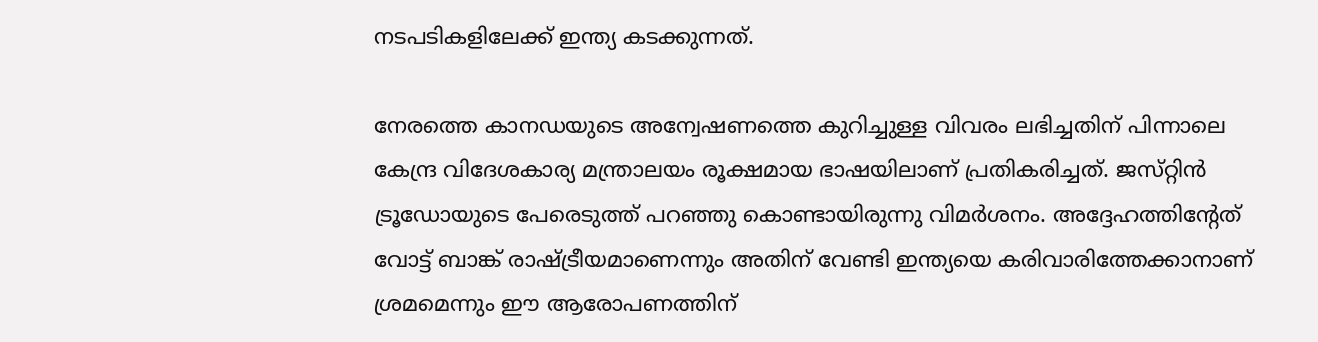നടപടികളിലേക്ക് ഇന്ത്യ കടക്കുന്നത്.

നേരത്തെ കാനഡയുടെ അന്വേഷണത്തെ കുറിച്ചുള്ള വിവരം ലഭിച്ചതിന് പിന്നാലെ കേന്ദ്ര വിദേശകാര്യ മന്ത്രാലയം രൂക്ഷമായ ഭാഷയിലാണ് പ്രതികരിച്ചത്. ജസ്‌റ്റിൻ ട്രൂഡോയുടെ പേരെടുത്ത് പറഞ്ഞു കൊണ്ടായിരുന്നു വിമർശനം. അദ്ദേഹത്തിന്റേത് വോട്ട് ബാങ്ക് രാഷ്ട്രീയമാണെന്നും അതിന് വേണ്ടി ഇന്ത്യയെ കരിവാരിത്തേക്കാനാണ് ശ്രമമെന്നും ഈ ആരോപണത്തിന്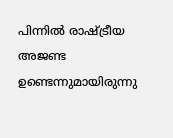പിന്നിൽ രാഷ്ട്രീയ അജണ്ട ഉണ്ടെന്നുമായിരുന്നു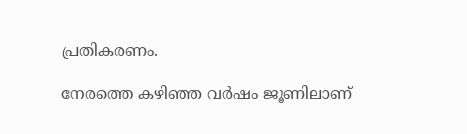പ്രതികരണം.

നേരത്തെ കഴിഞ്ഞ വർഷം ജൂണിലാണ്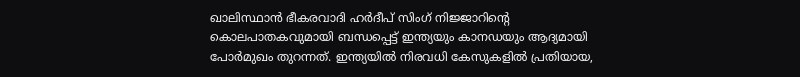ഖാലിസ്ഥാൻ ഭീകരവാദി ഹർദീപ് സിംഗ് നിജ്ജാറിന്റെ കൊലപാതകവുമായി ബന്ധപ്പെട്ട് ഇന്ത്യയും കാനഡയും ആദ്യമായി പോർമുഖം തുറന്നത്. ഇന്ത്യയിൽ നിരവധി കേസുകളിൽ പ്രതിയായ,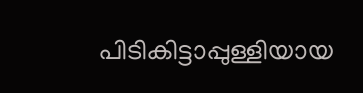പിടികിട്ടാപ്പുള്ളിയായ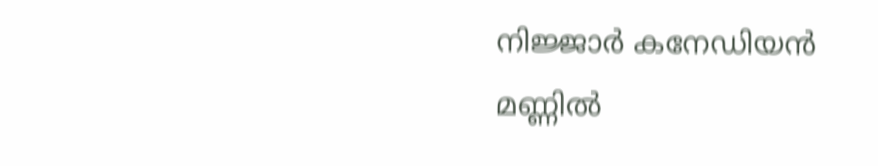നിജ്ജാർ കനേഡിയൻ മണ്ണിൽ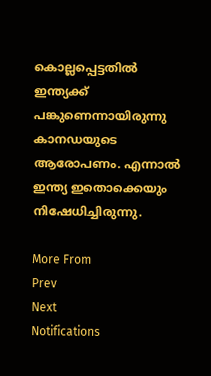കൊല്ലപ്പെട്ടതിൽ ഇന്ത്യക്ക് പങ്കുണെന്നായിരുന്നു കാനഡയുടെ ആരോപണം. എന്നാൽ ഇന്ത്യ ഇതൊക്കെയും നിഷേധിച്ചിരുന്നു.

More From
Prev
Next
Notifications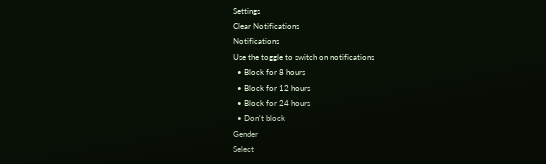Settings
Clear Notifications
Notifications
Use the toggle to switch on notifications
  • Block for 8 hours
  • Block for 12 hours
  • Block for 24 hours
  • Don't block
Gender
Select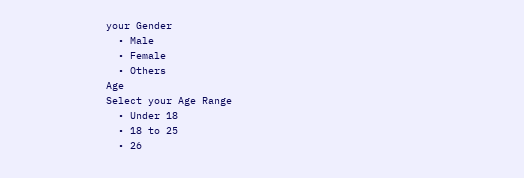your Gender
  • Male
  • Female
  • Others
Age
Select your Age Range
  • Under 18
  • 18 to 25
  • 26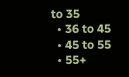to 35
  • 36 to 45
  • 45 to 55
  • 55+